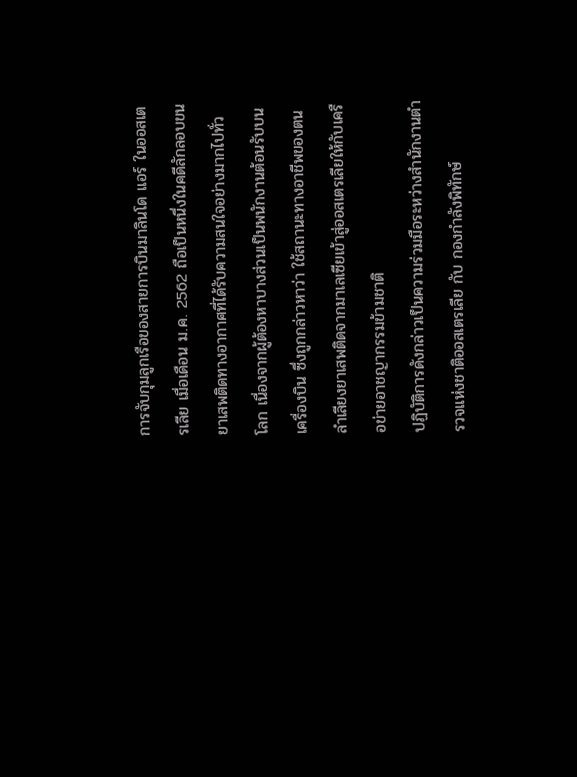การจับกุมลูกเรือของสายการบินมาลินโด แอร์ ในออสเตรเลีย เมื่อเดือน ม.ค. 2562 ถือเป็นหนึ่งในคดีลักลอบขนยาเสพติดทางอากาศที่ได้รับความสนใจอย่างมากไปทั่วโลก เนื่องจากผู้ต้องหาบางส่วนเป็นพนักงานต้อนรับบนเครื่องบิน ซึ่งถูกกล่าวหาว่า ใช้สถานะทางอาชีพของตนลำเลียงยาเสพติดจากมาเลเซียเข้าสู่ออสเตรเลียให้กับเครือข่ายอาชญากรรมข้ามชาติ
ปฏิบัติการดังกล่าวเป็นความร่วมมือระหว่างสำนักงานตำรวจแห่งชาติออสเตรเลีย กับ กองกำลังพิทักษ์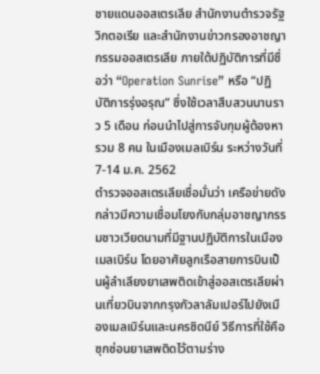ชายแดนออสเตรเลีย สำนักงานตำรวจรัฐวิกตอเรีย และสำนักงานข่าวกรองอาชญากรรมออสเตรเลีย ภายใต้ปฏิบัติการที่มีชื่อว่า “Operation Sunrise” หรือ “ปฏิบัติการรุ่งอรุณ” ซึ่งใช้เวลาสืบสวนนานราว 5 เดือน ก่อนนำไปสู่การจับกุมผู้ต้องหารวม 8 คน ในเมืองเมลเบิร์น ระหว่างวันที่ 7-14 ม.ค. 2562
ตำรวจออสเตรเลียเชื่อมั่นว่า เครือข่ายดังกล่าวมีความเชื่อมโยงกับกลุ่มอาชญากรรมชาวเวียดนามที่มีฐานปฏิบัติการในเมืองเมลเบิร์น โดยอาศัยลูกเรือสายการบินเป็นผู้ลำเลียงยาเสพติดเข้าสู่ออสเตรเลียผ่านเที่ยวบินจากกรุงกัวลาลัมเปอร์ไปยังเมืองเมลเบิร์นและนครซิดนีย์ วิธีการที่ใช้คือซุกซ่อนยาเสพติดไว้ตามร่าง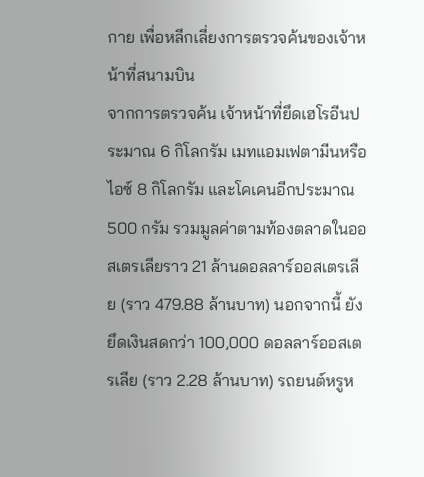กาย เพื่อหลีกเลี่ยงการตรวจค้นของเจ้าหน้าที่สนามบิน
จากการตรวจค้น เจ้าหน้าที่ยึดเฮโรอีนประมาณ 6 กิโลกรัม เมทแอมเฟตามีนหรือไอซ์ 8 กิโลกรัม และโคเคนอีกประมาณ 500 กรัม รวมมูลค่าตามท้องตลาดในออสเตรเลียราว 21 ล้านดอลลาร์ออสเตรเลีย (ราว 479.88 ล้านบาท) นอกจากนี้ ยังยึดเงินสดกว่า 100,000 ดอลลาร์ออสเตรเลีย (ราว 2.28 ล้านบาท) รถยนต์หรูห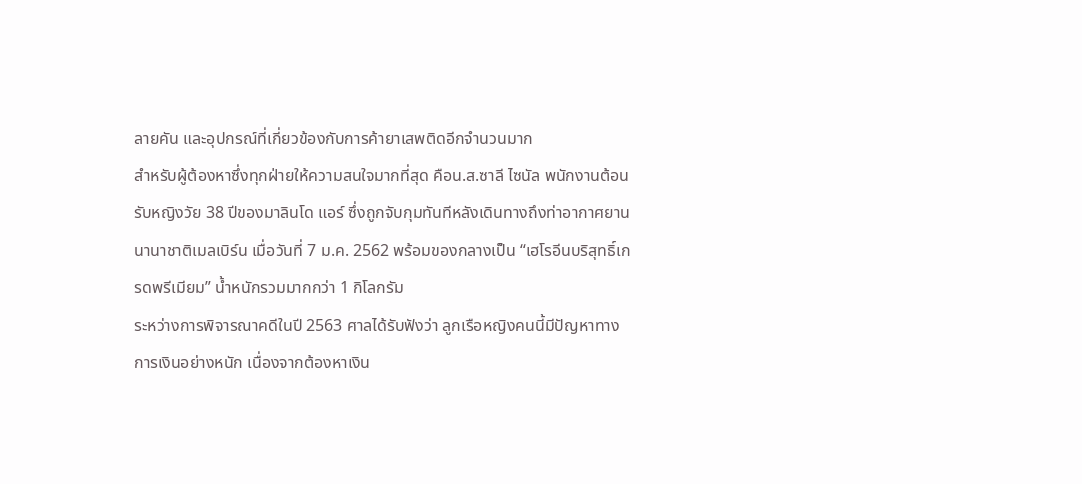ลายคัน และอุปกรณ์ที่เกี่ยวข้องกับการค้ายาเสพติดอีกจำนวนมาก
สำหรับผู้ต้องหาซึ่งทุกฝ่ายให้ความสนใจมากที่สุด คือน.ส.ซาลี ไซนัล พนักงานต้อนรับหญิงวัย 38 ปีของมาลินโด แอร์ ซึ่งถูกจับกุมทันทีหลังเดินทางถึงท่าอากาศยานนานาชาติเมลเบิร์น เมื่อวันที่ 7 ม.ค. 2562 พร้อมของกลางเป็น “เฮโรอีนบริสุทธิ์เกรดพรีเมียม” น้ำหนักรวมมากกว่า 1 กิโลกรัม
ระหว่างการพิจารณาคดีในปี 2563 ศาลได้รับฟังว่า ลูกเรือหญิงคนนี้มีปัญหาทางการเงินอย่างหนัก เนื่องจากต้องหาเงิน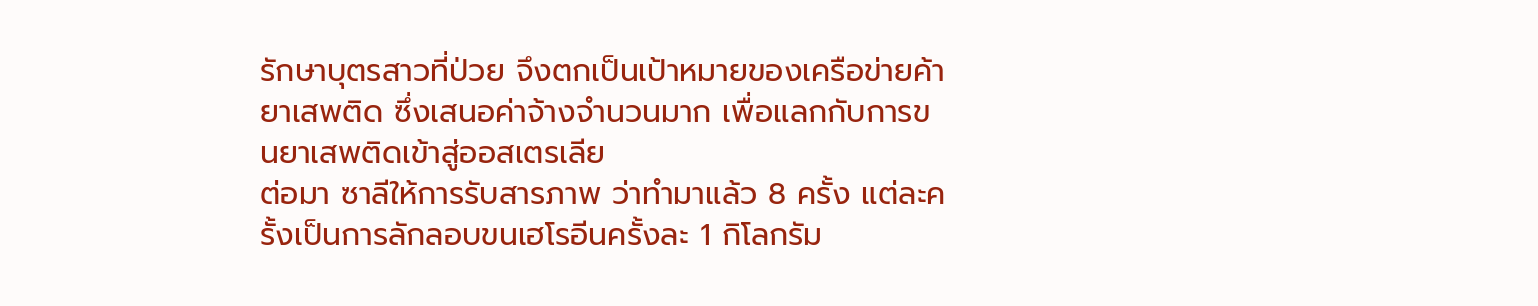รักษาบุตรสาวที่ป่วย จึงตกเป็นเป้าหมายของเครือข่ายค้ายาเสพติด ซึ่งเสนอค่าจ้างจำนวนมาก เพื่อแลกกับการขนยาเสพติดเข้าสู่ออสเตรเลีย
ต่อมา ซาลีให้การรับสารภาพ ว่าทำมาแล้ว 8 ครั้ง แต่ละครั้งเป็นการลักลอบขนเฮโรอีนครั้งละ 1 กิโลกรัม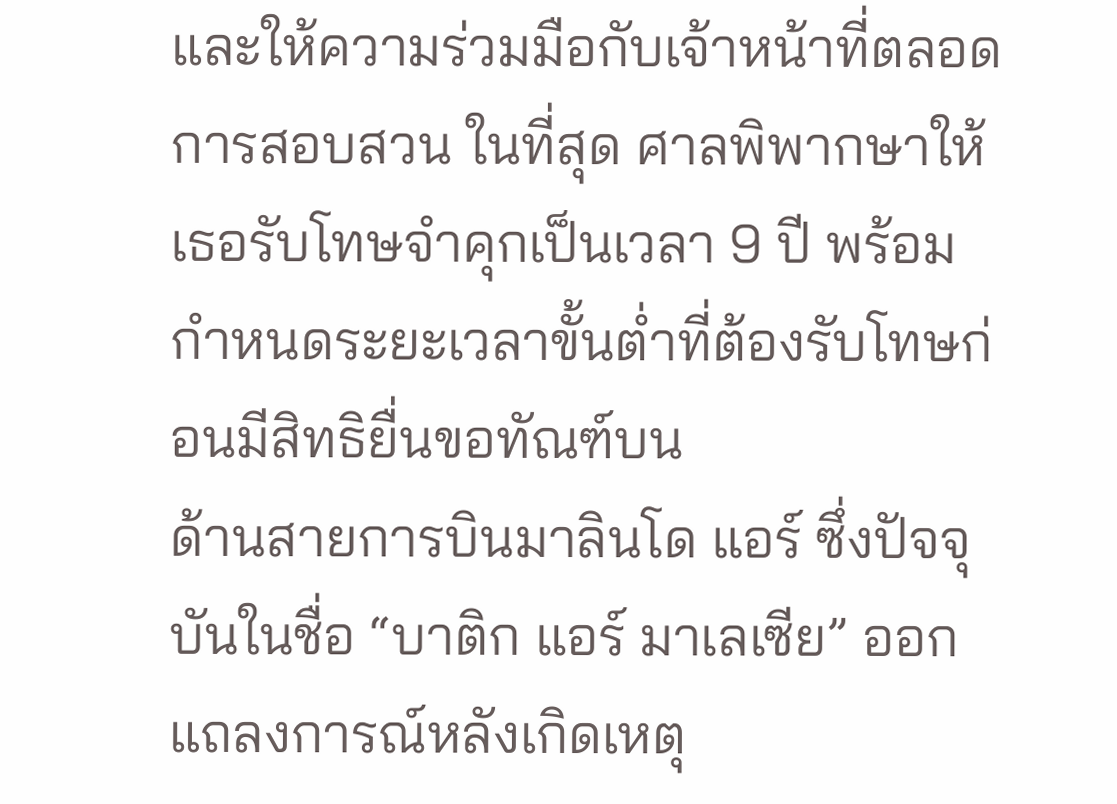และให้ความร่วมมือกับเจ้าหน้าที่ตลอดการสอบสวน ในที่สุด ศาลพิพากษาให้เธอรับโทษจำคุกเป็นเวลา 9 ปี พร้อมกำหนดระยะเวลาขั้นต่ำที่ต้องรับโทษก่อนมีสิทธิยื่นขอทัณฑ์บน
ด้านสายการบินมาลินโด แอร์ ซึ่งปัจจุบันในชื่อ “บาติก แอร์ มาเลเซีย” ออกแถลงการณ์หลังเกิดเหตุ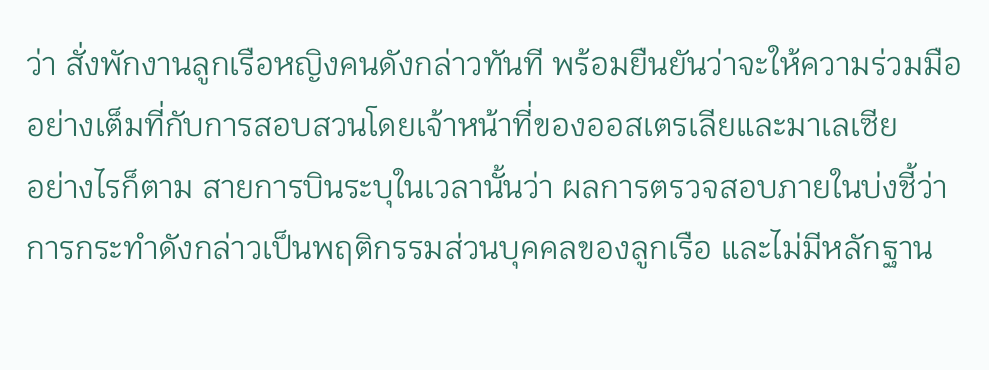ว่า สั่งพักงานลูกเรือหญิงคนดังกล่าวทันที พร้อมยืนยันว่าจะให้ความร่วมมืออย่างเต็มที่กับการสอบสวนโดยเจ้าหน้าที่ของออสเตรเลียและมาเลเซีย
อย่างไรก็ตาม สายการบินระบุในเวลานั้นว่า ผลการตรวจสอบภายในบ่งชี้ว่า การกระทำดังกล่าวเป็นพฤติกรรมส่วนบุคคลของลูกเรือ และไม่มีหลักฐาน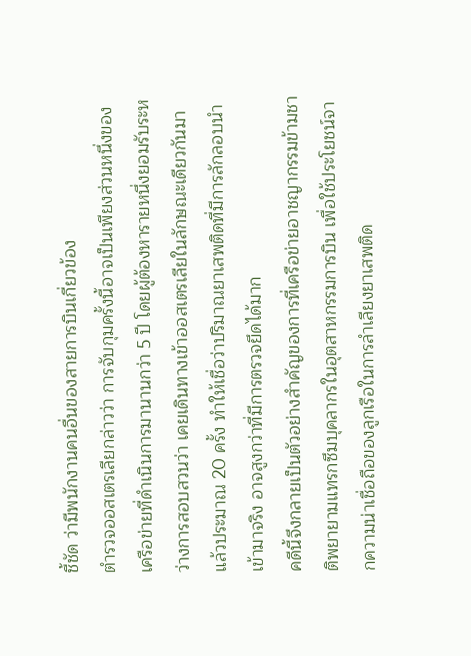ชี้ชัด ว่ามีพนักงานคนอื่นของสายการบินเกี่ยวข้อง
ตำรวจออสเตรเลียกล่าวว่า การจับกุมครั้งนี้อาจเป็นเพียงส่วนหนึ่งของเครือข่ายที่ดำเนินการมานานกว่า 5 ปี โดยผู้ต้องหารายหนึ่งยอมรับระหว่างการสอบสวนว่า เคยเดินทางเข้าออสเตรเลียในลักษณะเดียวกันมาแล้วประมาณ 20 ครั้ง ทำให้เชื่อว่าปริมาณยาเสพติดที่มีการลักลอบนำเข้ามาจริง อาจสูงกว่าที่มีการตรวจยึดได้มาก
คดีนี้จึงกลายเป็นตัวอย่างสำคัญของการที่เครือข่ายอาชญากรรมข้ามชาติพยายามแทรกซึมบุคลากรในอุตสาหกรรมการบิน เพื่อใช้ประโยชน์จากความน่าเชื่อถือของลูกเรือในการลำเลียงยาเสพติด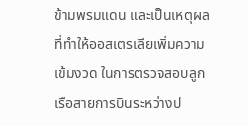ข้ามพรมแดน และเป็นเหตุผลที่ทำให้ออสเตรเลียเพิ่มความเข้มงวด ในการตรวจสอบลูกเรือสายการบินระหว่างป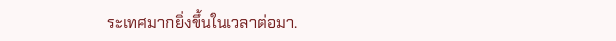ระเทศมากยิ่งขึ้นในเวลาต่อมา.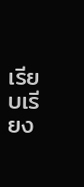เรียบเรียง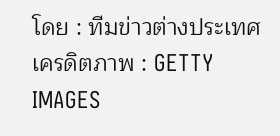โดย : ทีมข่าวต่างประเทศ
เครดิตภาพ : GETTY IMAGES